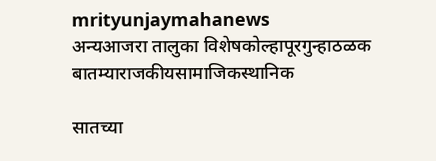mrityunjaymahanews
अन्यआजरा तालुका विशेषकोल्हापूरगुन्हाठळक बातम्याराजकीयसामाजिकस्थानिक

सातच्या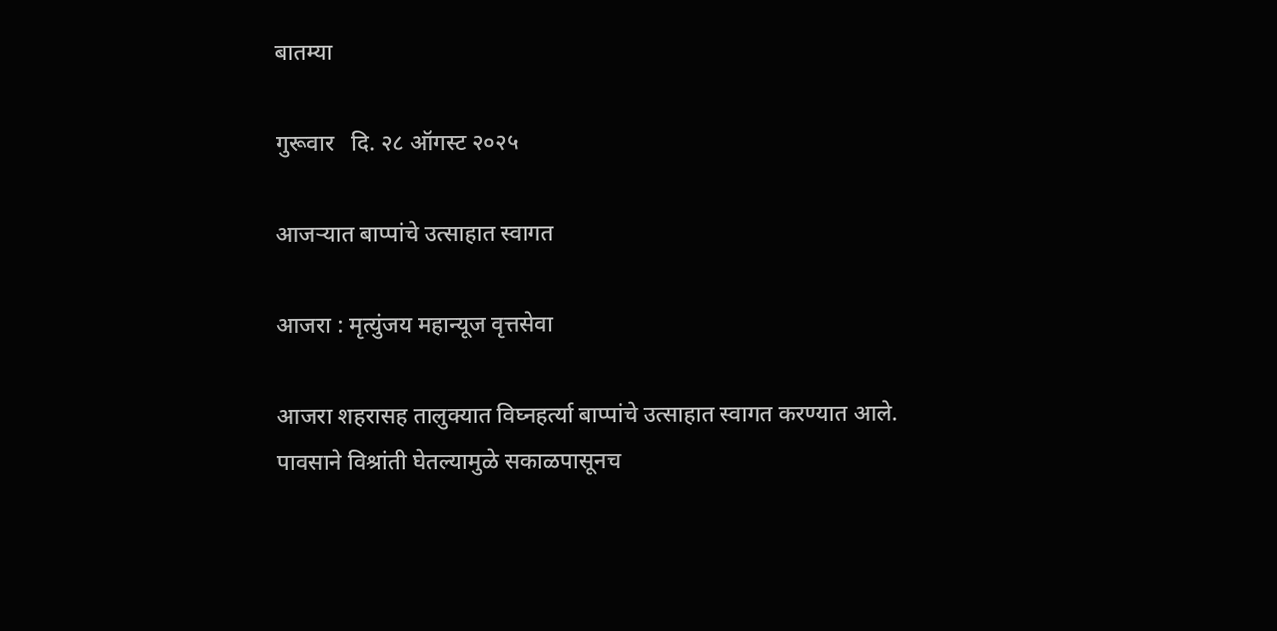बातम्या

गुरूवार   दि. २८ ऑगस्ट २०२५

आजऱ्यात बाप्पांचे उत्साहात स्वागत

आजरा : मृत्युंजय महान्यूज वृत्तसेवा

आजरा शहरासह तालुक्यात विघ्नहर्त्या बाप्पांचे उत्साहात स्वागत करण्यात आले.
पावसाने विश्रांती घेतल्यामुळे सकाळपासूनच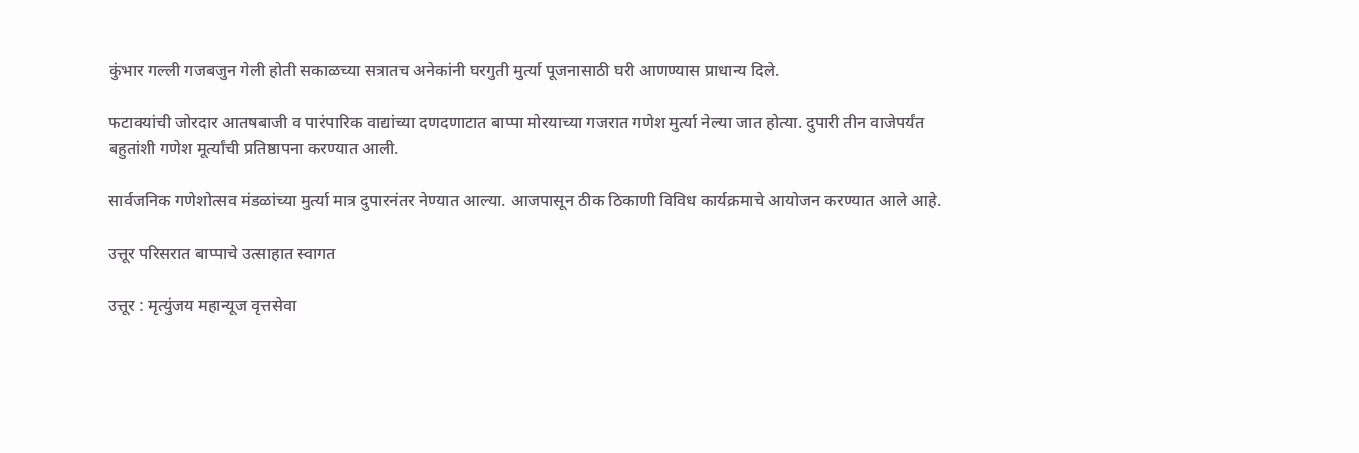कुंभार गल्ली गजबजुन गेली होती सकाळच्या सत्रातच अनेकांनी घरगुती मुर्त्या पूजनासाठी घरी आणण्यास प्राधान्य दिले.

फटाक्यांची जोरदार आतषबाजी व पारंपारिक वाद्यांच्या दणदणाटात बाप्पा मोरयाच्या गजरात गणेश मुर्त्या नेल्या जात होत्या. दुपारी तीन वाजेपर्यंत बहुतांशी गणेश मूर्त्यांची प्रतिष्ठापना करण्यात आली.

सार्वजनिक गणेशोत्सव मंडळांच्या मुर्त्या मात्र दुपारनंतर नेण्यात आल्या. आजपासून ठीक ठिकाणी विविध कार्यक्रमाचे आयोजन करण्यात आले आहे.

उत्तूर परिसरात बाप्पाचे उत्साहात स्वागत

उत्तूर : मृत्युंजय महान्यूज वृत्तसेवा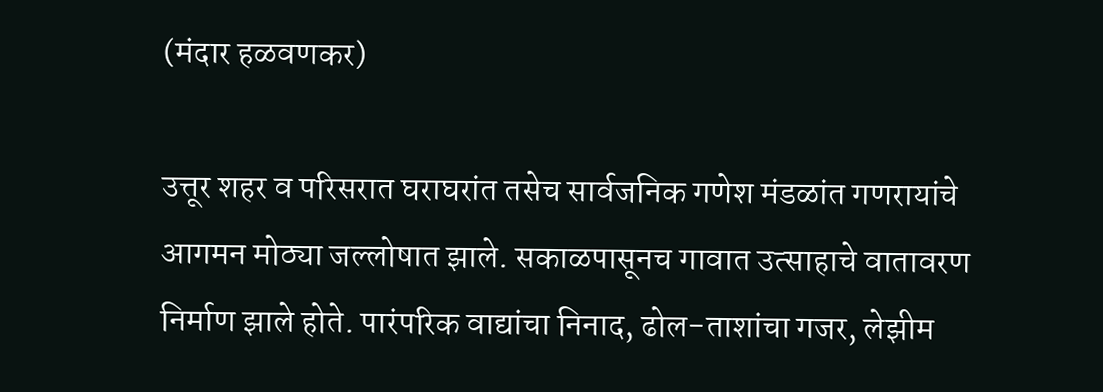(मंदार हळवणकर)

उत्तूर शहर व परिसरात घराघरांत तसेच सार्वजनिक गणेश मंडळांत गणरायांचे आगमन मोठ्या जल्लोषात झाले. सकाळपासूनच गावात उत्साहाचे वातावरण निर्माण झाले होते. पारंपरिक वाद्यांचा निनाद, ढोल-ताशांचा गजर, लेझीम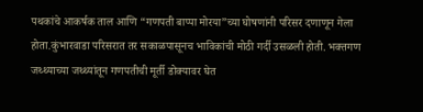पथकांचे आकर्षक ताल आणि “गणपती बाप्पा मोरया”च्या घोषणांनी परिसर दणाणून गेला होता.कुंभारवाडा परिसरात तर सकाळपासूनच भाविकांची मोठी गर्दी उसळली होती. भक्तगण जथ्थ्याच्या जथ्थ्यांतून गणपतीची मूर्ती डोक्यावर घेत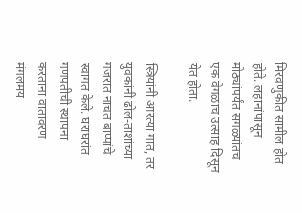मिरवणुकीत सामील होत होते. लहानांपासून मोठ्यांपर्यंत सगळ्यांतच एक वेगळाच उत्साह दिसून येत होता.

स्त्रियांनी आरत्या गात, तर युवकांनी ढोल-ताशांच्या गजरात नाचत बाप्पांचे स्वागत केले. घराघरांत गणपतीची स्थापना करताना वातावरण मंगलमय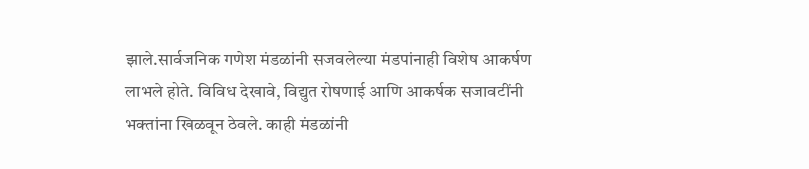झाले.सार्वजनिक गणेश मंडळांनी सजवलेल्या मंडपांनाही विशेष आकर्षण लाभले होते. विविध देखावे, विद्युत रोषणाई आणि आकर्षक सजावटींनी भक्तांना खिळवून ठेवले. काही मंडळांनी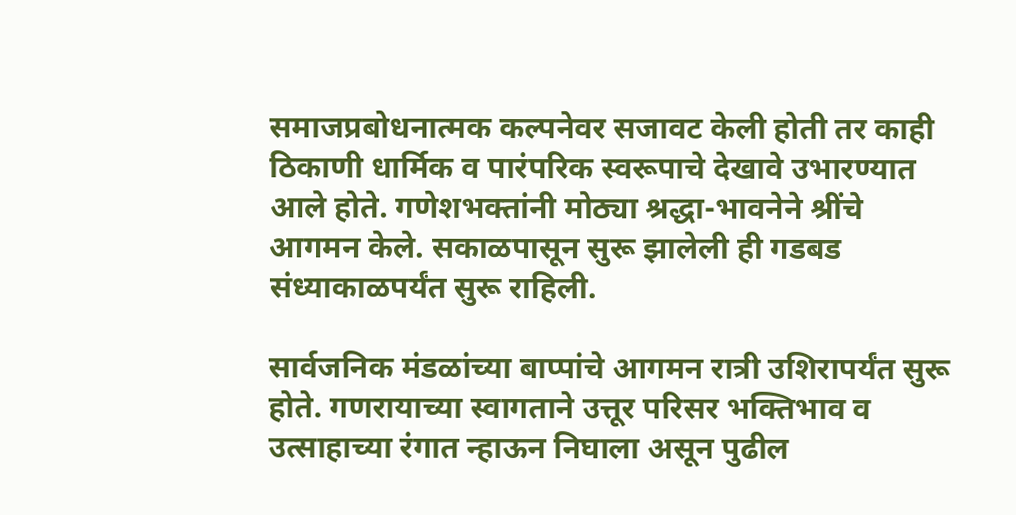समाजप्रबोधनात्मक कल्पनेवर सजावट केली होती तर काही ठिकाणी धार्मिक व पारंपरिक स्वरूपाचे देखावे उभारण्यात आले होते. गणेशभक्तांनी मोठ्या श्रद्धा-भावनेने श्रींचे आगमन केले. सकाळपासून सुरू झालेली ही गडबड संध्याकाळपर्यंत सुरू राहिली.

सार्वजनिक मंडळांच्या बाप्पांचे आगमन रात्री उशिरापर्यंत सुरू होते. गणरायाच्या स्वागताने उत्तूर परिसर भक्तिभाव व उत्साहाच्या रंगात न्हाऊन निघाला असून पुढील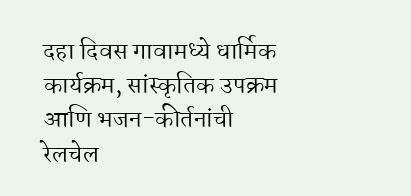दहा दिवस गावामध्ये धार्मिक कार्यक्रम, सांस्कृतिक उपक्रम आणि भजन-कीर्तनांची रेलचेल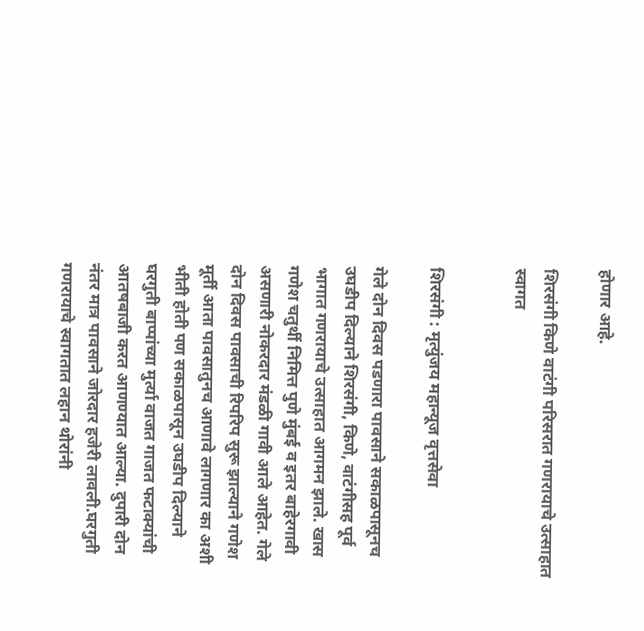होणार आहे.

शिरसंगी किणे वाटंगी परिसरात गणरायाचे उत्साहात स्वागत


शिरसंगी : मृत्युंजय महान्यूज वृत्तसेवा

गेले दोन दिवस पडणारा पावसाने सकाळपासूनच उघडीप दिल्याने शिरसंगी, किणे, वाटंगीसह पूर्व भागात गणरायाचे उत्साहात आगमन झाले. खास गणेश चतुर्थी निमित्त पुणे मुंबई व इतर बाहेरगावी असणारी नोकरदार मंडळी गावी आले आहेत. गेले दोन दिवस पावसाची रिपरिप सुरू झाल्याने गणेश मूर्ती आता पावसातुनच आणावे लागणार का अशी भीती होती पण सकाळपासून उघडीप दिल्याने घरगुती बाप्पांच्या मुर्त्या वाजत गाजत फटाक्यांची आतषबाजी करत आणण्यात आल्या. दुपारी दोन नंतर मात्र पावसाने जोरदार हजेरी लावली.घरगुती गणरायाचे स्वागतात लहान थोरांनी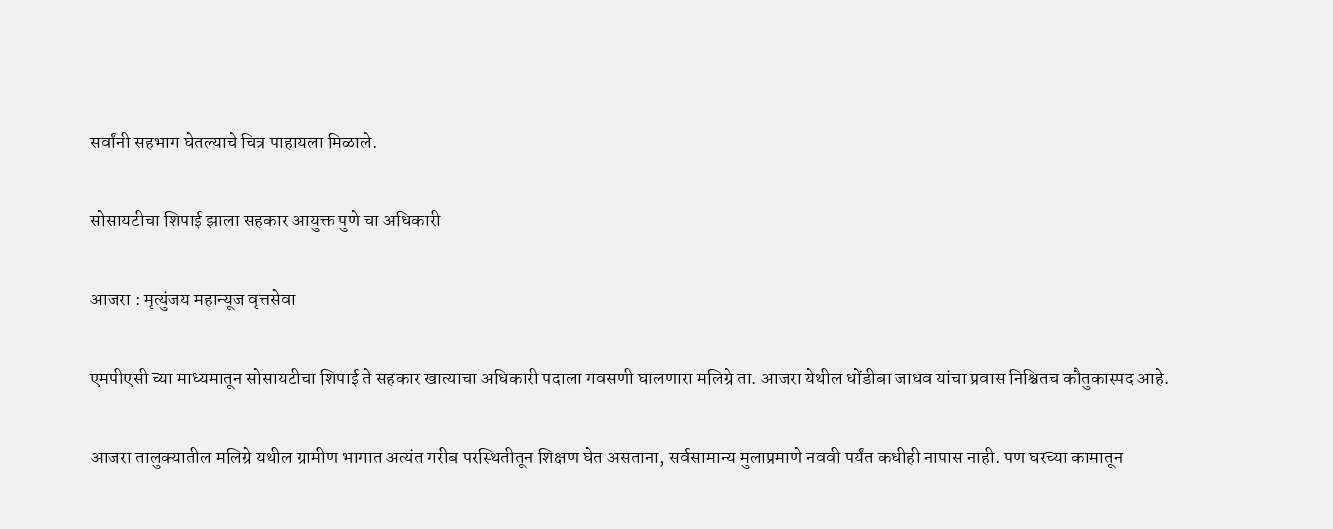सर्वांनी सहभाग घेतल्याचे चित्र पाहायला मिळाले.

सोसायटीचा शिपाई झाला सहकार आयुक्त पुणे चा अधिकारी

आजरा : मृत्युंजय महान्यूज वृत्तसेवा

एमपीएसी च्या माध्यमातून सोसायटीचा शिपाई ते सहकार खात्याचा अधिकारी पदाला गवसणी घालणारा मलिग्रे ता. आजरा येथील धोंडीबा जाधव यांचा प्रवास निश्चितच कौतुकास्पद आहे.

आजरा तालुक्यातील मलिग्रे यथील ग्रामीण भागात अत्यंत गरीब परस्थितीतून शिक्षण घेत असताना, सर्वसामान्य मुलाप्रमाणे नववी पर्यंत कधीही नापास नाही. पण घरच्या कामातून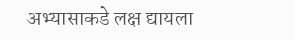अभ्यासाकडे लक्ष द्यायला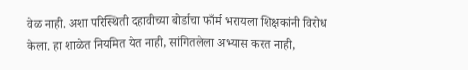वेळ नाही. अशा परिस्थिती दहावीच्या बोर्डाचा फाँर्म भरायला शिक्षकांनी विरोध केला. हा शाळेत नियमित येत नाही, सांगितलेला अभ्यास करत नाही,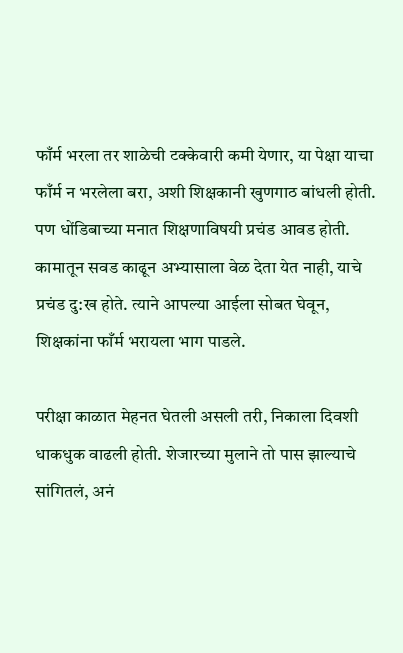फाँर्म भरला तर शाळेची टक्केवारी कमी येणार, या पेक्षा याचा फाँर्म न भरलेला बरा, अशी शिक्षकानी खुणगाठ बांधली होती. पण धोंडिबाच्या मनात शिक्षणाविषयी प्रचंड आवड होती. कामातून सवड काढून अभ्यासाला वेळ देता येत नाही, याचे प्रचंड दु:ख होते. त्याने आपल्या आईला सोबत घेवून, शिक्षकांना फाँर्म भरायला भाग पाडले.

परीक्षा काळात मेहनत घेतली असली तरी, निकाला दिवशी धाकधुक वाढली होती. शेजारच्या मुलाने तो पास झाल्याचे सांगितलं, अनं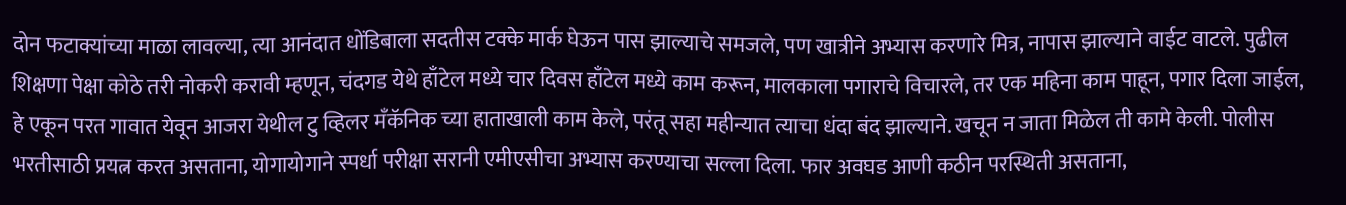दोन फटाक्यांच्या माळा लावल्या, त्या आनंदात धोंडिबाला सदतीस टक्के मार्क घेऊन पास झाल्याचे समजले, पण खात्रीने अभ्यास करणारे मित्र, नापास झाल्याने वाईट वाटले. पुढील शिक्षणा पेक्षा कोठे तरी नोकरी करावी म्हणून, चंदगड येथे हाँटेल मध्ये चार दिवस हाँटेल मध्ये काम करून, मालकाला पगाराचे विचारले, तर एक महिना काम पाहून, पगार दिला जाईल, हे एकून परत गावात येवून आजरा येथील टु व्हिलर मँकॅनिक च्या हाताखाली काम केले, परंतू सहा महीन्यात त्याचा धंदा बंद झाल्याने. खचून न जाता मिळेल ती कामे केली. पोलीस भरतीसाठी प्रयत्न करत असताना, योगायोगाने स्पर्धा परीक्षा सरानी एमीएसीचा अभ्यास करण्याचा सल्ला दिला. फार अवघड आणी कठीन परस्थिती असताना,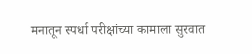मनातून स्पर्धा परीक्षांच्या कामाला सुरवात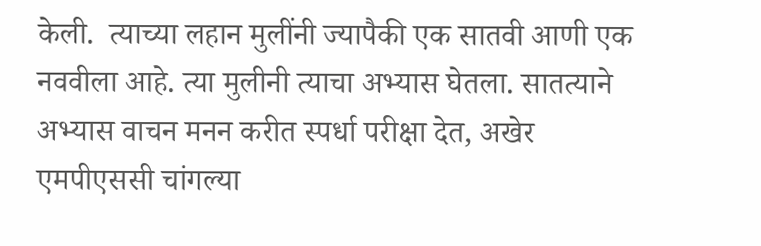केली.  त्याच्या लहान मुलींनी ज्यापैकी एक सातवी आणी एक नववीला आहे. त्या मुलीनी त्याचा अभ्यास घेतला. सातत्याने अभ्यास वाचन मनन करीत स्पर्धा परीक्षा देत, अखेर एमपीएससी चांगल्या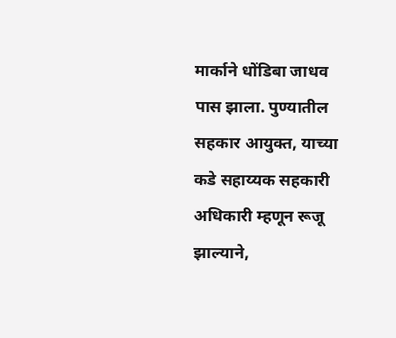मार्काने धोंडिबा जाधव पास झाला. पुण्यातील सहकार आयुक्त, याच्या कडे सहाय्यक सहकारी अधिकारी म्हणून रूजू झाल्याने,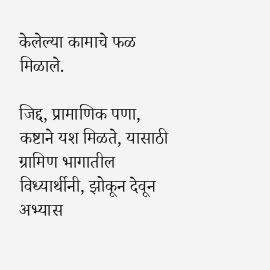केलेल्या कामाचे फळ मिळाले.

जिद्द, प्रामाणिक पणा, कष्टाने यश मिळते, यासाठी ग्रामिण भागातील विध्यार्थीनी, झोकून देवून अभ्यास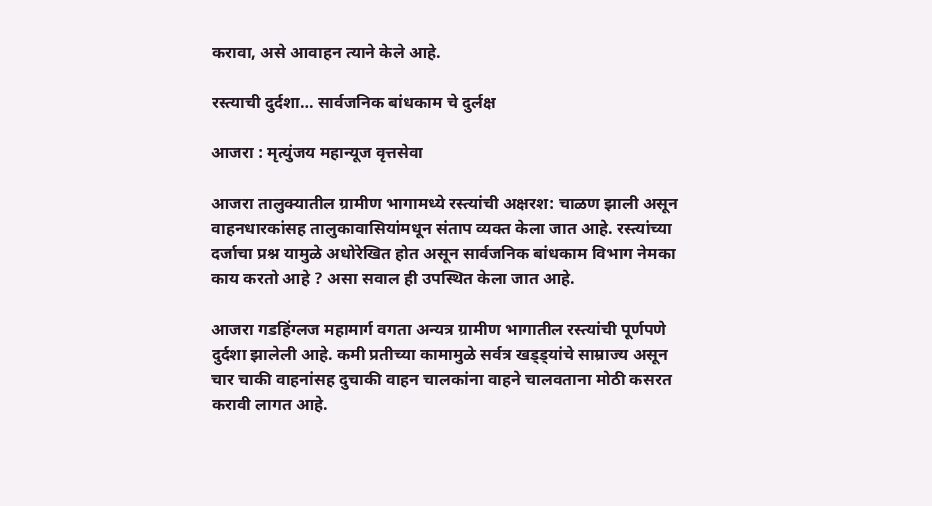करावा, असे आवाहन त्याने केले आहे.

रस्त्याची दुर्दशा… सार्वजनिक बांधकाम चे दुर्लक्ष

आजरा : मृत्युंजय महान्यूज वृत्तसेवा

आजरा तालुक्यातील ग्रामीण भागामध्ये रस्त्यांची अक्षरश: चाळण झाली असून वाहनधारकांसह तालुकावासियांमधून संताप व्यक्त केला जात आहे. रस्त्यांच्या दर्जाचा प्रश्न यामुळे अधोरेखित होत असून सार्वजनिक बांधकाम विभाग नेमका काय करतो आहे ? असा सवाल ही उपस्थित केला जात आहे.

आजरा गडहिंग्लज महामार्ग वगता अन्यत्र ग्रामीण भागातील रस्त्यांची पूर्णपणे दुर्दशा झालेली आहे. कमी प्रतीच्या कामामुळे सर्वत्र खड्ड्यांचे साम्राज्य असून चार चाकी वाहनांसह दुचाकी वाहन चालकांना वाहने चालवताना मोठी कसरत करावी लागत आहे.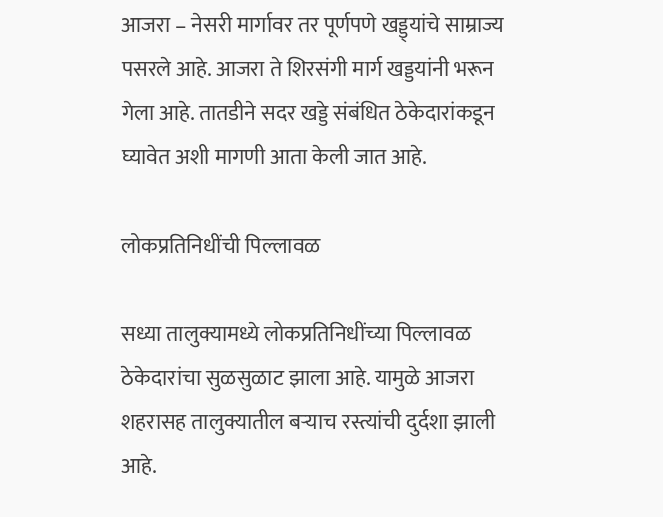आजरा – नेसरी मार्गावर तर पूर्णपणे खड्ड्यांचे साम्राज्य पसरले आहे. आजरा ते शिरसंगी मार्ग खड्डयांनी भरून गेला आहे. तातडीने सदर खड्डे संबंधित ठेकेदारांकडून घ्यावेत अशी मागणी आता केली जात आहे.

लोकप्रतिनिधींची पिल्लावळ

सध्या तालुक्यामध्ये लोकप्रतिनिधींच्या पिल्लावळ ठेकेदारांचा सुळसुळाट झाला आहे. यामुळे आजरा शहरासह तालुक्यातील बऱ्याच रस्त्यांची दुर्दशा झाली आहे.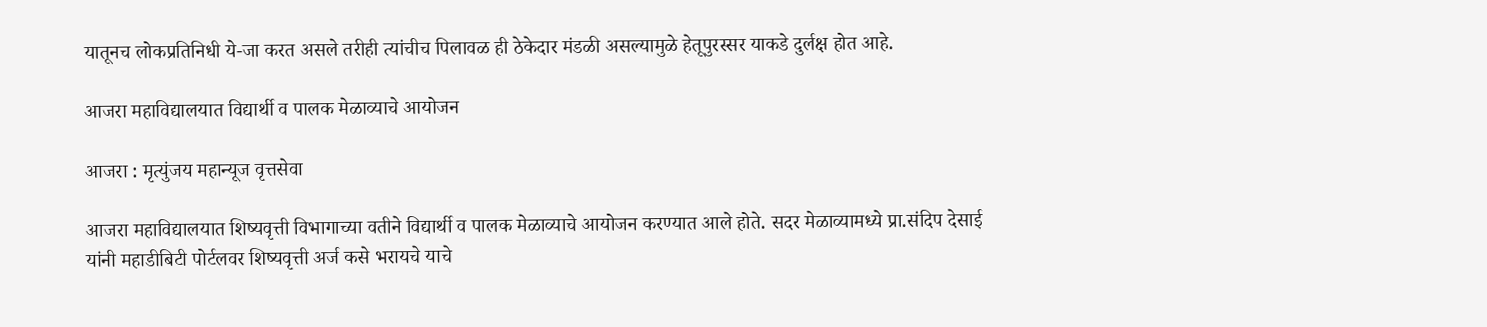यातूनच लोकप्रतिनिधी ये-जा करत असले तरीही त्यांचीच पिलावळ ही ठेकेदार मंडळी असल्यामुळे हेतूपुरस्सर याकडे दुर्लक्ष होत आहे.

आजरा महाविद्यालयात विद्यार्थी व पालक मेळाव्याचे आयोजन

आजरा : मृत्युंजय महान्यूज वृत्तसेवा

आजरा महाविद्यालयात शिष्यवृत्ती विभागाच्या वतीने विद्यार्थी व पालक मेळाव्याचे आयोजन करण्यात आले होते. सदर मेळाव्यामध्ये प्रा.संदिप देसाई यांनी महाडीबिटी पोर्टलवर शिष्यवृत्ती अर्ज कसे भरायचे याचे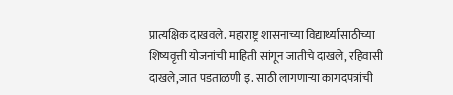प्रात्यक्षिक दाखवले. महाराष्ट्र शासनाच्या विद्यार्थ्यासाठीच्या शिष्यवृत्ती योजनांची माहिती सांगून जातीचे दाखले, रहिवासी दाखले,जात पडताळणी इ. साठी लागणाऱ्या कागदपत्रांची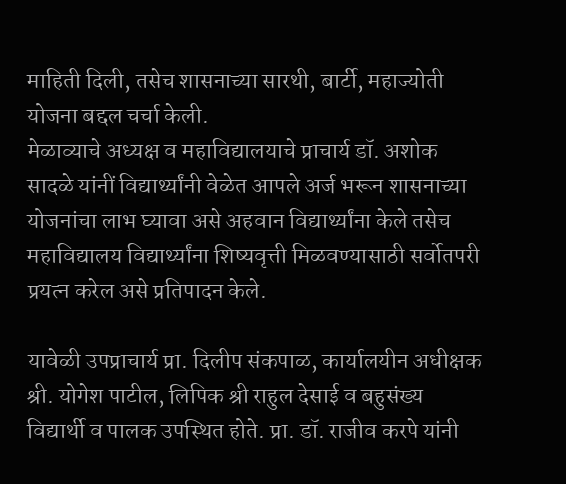माहिती दिली, तसेच शासनाच्या सारथी, बार्टी, महाज्योती योजना बद्दल चर्चा केली.
मेळाव्याचे अध्यक्ष व महाविद्यालयाचे प्राचार्य डॉ. अशोक सादळे यांनीं विद्यार्थ्यांनी वेळेत आपले अर्ज भरून शासनाच्या योजनांचा लाभ घ्यावा असे अहवान विद्यार्थ्यांना केले तसेच महाविद्यालय विद्यार्थ्यांना शिष्यवृत्ती मिळवण्यासाठी सर्वोतपरी प्रयत्न करेल असे प्रतिपादन केले.

यावेळी उपप्राचार्य प्रा. दिलीप संकपाळ, कार्यालयीन अधीक्षक श्री. योगेश पाटील, लिपिक श्री राहुल देसाई व बहुसंख्य विद्यार्थी व पालक उपस्थित होते. प्रा. डॉ. राजीव करपे यांनी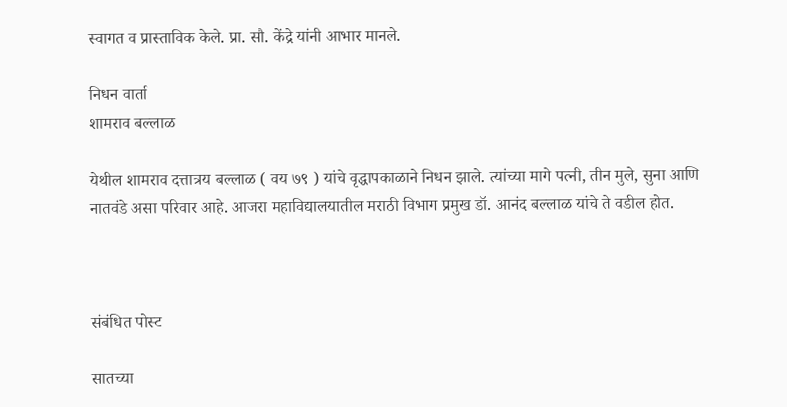स्वागत व प्रास्ताविक केले. प्रा. सौ. केंद्रे यांनी आभार मानले.

निधन वार्ता
शामराव बल्लाळ

येथील शामराव दत्तात्रय बल्लाळ ( वय ७९ ) यांचे वृद्धापकाळाने निधन झाले. त्यांच्या मागे पत्नी, तीन मुले, सुना आणि नातवंडे असा परिवार आहे. आजरा महाविद्यालयातील मराठी विभाग प्रमुख डॉ. आनंद बल्लाळ यांचे ते वडील होत.



संबंधित पोस्ट

सातच्या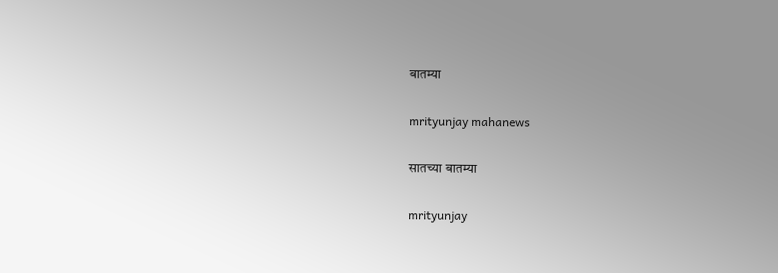बातम्या

mrityunjay mahanews

सातच्या बातम्या

mrityunjay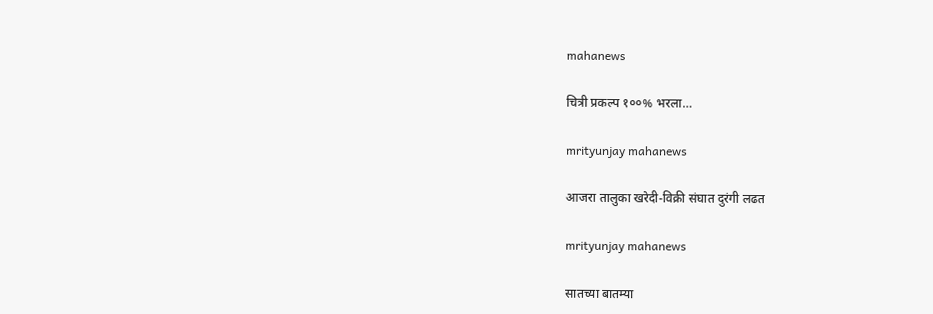mahanews

चित्री प्रकल्प १००% भरला…

mrityunjay mahanews

आजरा तालुका खरेदी-विक्री संघात दुरंगी लढत

mrityunjay mahanews

सातच्या बातम्या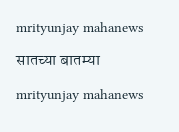mrityunjay mahanews

सातच्या बातम्या

mrityunjay mahanews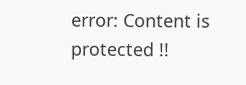error: Content is protected !!